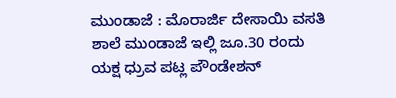ಮುಂಡಾಜೆ : ಮೊರಾರ್ಜಿ ದೇಸಾಯಿ ವಸತಿ ಶಾಲೆ ಮುಂಡಾಜೆ ಇಲ್ಲಿ ಜೂ.30 ರಂದು ಯಕ್ಷ ಧ್ರುವ ಪಟ್ಲ ಪೌಂಡೇಶನ್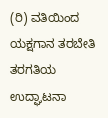(ರಿ) ವತಿಯಿಂದ ಯಕ್ಷಗಾನ ತರಬೇತಿ ತರಗತಿಯ ಉದ್ಘಾಟನಾ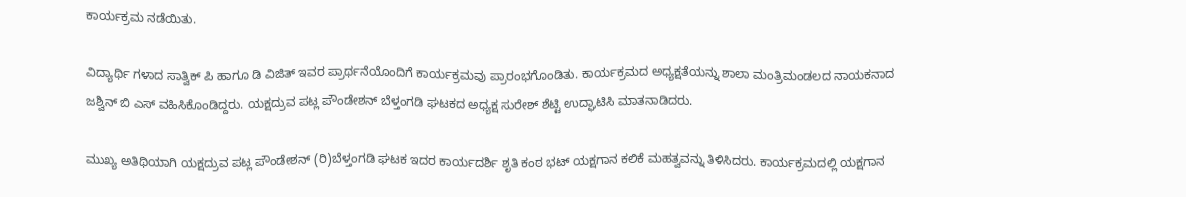ಕಾರ್ಯಕ್ರಮ ನಡೆಯಿತು.

ವಿದ್ಯಾರ್ಥಿ ಗಳಾದ ಸಾತ್ವಿಕ್ ಪಿ ಹಾಗೂ ಡಿ ವಿಜಿತ್ ಇವರ ಪ್ರಾರ್ಥನೆಯೊಂದಿಗೆ ಕಾರ್ಯಕ್ರಮವು ಪ್ರಾರಂಭಗೊಂಡಿತು. ಕಾರ್ಯಕ್ರಮದ ಅಧ್ಯಕ್ಷತೆಯನ್ನು ಶಾಲಾ ಮಂತ್ರಿಮಂಡಲದ ನಾಯಕನಾದ ಜಶ್ವಿನ್ ಬಿ ಎಸ್ ವಹಿಸಿಕೊಂಡಿದ್ದರು. ಯಕ್ಷದ್ರುವ ಪಟ್ಲ ಪೌಂಡೇಶನ್ ಬೆಳ್ತಂಗಡಿ ಘಟಕದ ಅಧ್ಯಕ್ಷ ಸುರೇಶ್ ಶೆಟ್ಟಿ ಉದ್ಘಾಟಿಸಿ ಮಾತನಾಡಿದರು.

ಮುಖ್ಯ ಅತಿಥಿಯಾಗಿ ಯಕ್ಷದ್ರುವ ಪಟ್ಲ ಪೌಂಡೇಶನ್ (ರಿ)ಬೆಳ್ತಂಗಡಿ ಘಟಕ ಇದರ ಕಾರ್ಯದರ್ಶಿ ಶೃತಿ ಕಂಠ ಭಟ್ ಯಕ್ಷಗಾನ ಕಲಿಕೆ ಮಹತ್ವವನ್ನು ತಿಳಿಸಿದರು. ಕಾರ್ಯಕ್ರಮದಲ್ಲಿ ಯಕ್ಷಗಾನ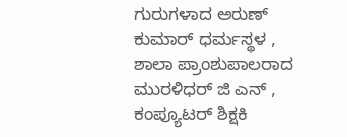ಗುರುಗಳಾದ ಅರುಣ್ ಕುಮಾರ್ ಧರ್ಮಸ್ಥಳ , ಶಾಲಾ ಪ್ರಾಂಶುಪಾಲರಾದ ಮುರಳಿಧರ್ ಜಿ ಎನ್ , ಕಂಪ್ಯೂಟರ್ ಶಿಕ್ಷಕಿ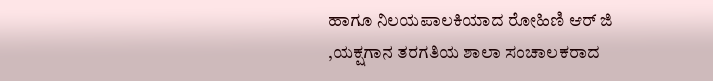ಹಾಗೂ ನಿಲಯಪಾಲಕಿಯಾದ ರೋಹಿಣಿ ಆರ್ ಜಿ ,ಯಕ್ಷಗಾನ ತರಗತಿಯ ಶಾಲಾ ಸಂಚಾಲಕರಾದ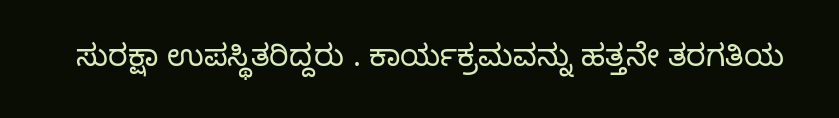ಸುರಕ್ಷಾ ಉಪಸ್ಥಿತರಿದ್ದರು . ಕಾರ್ಯಕ್ರಮವನ್ನು ಹತ್ತನೇ ತರಗತಿಯ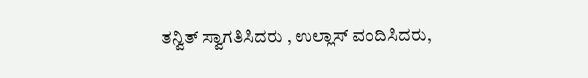ತನ್ವಿತ್ ಸ್ವಾಗತಿಸಿದರು , ಉಲ್ಲಾಸ್ ವಂದಿಸಿದರು,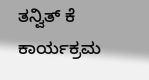ತನ್ವಿತ್ ಕೆ ಕಾರ್ಯಕ್ರಮ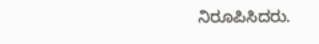ನಿರೂಪಿಸಿದರು.